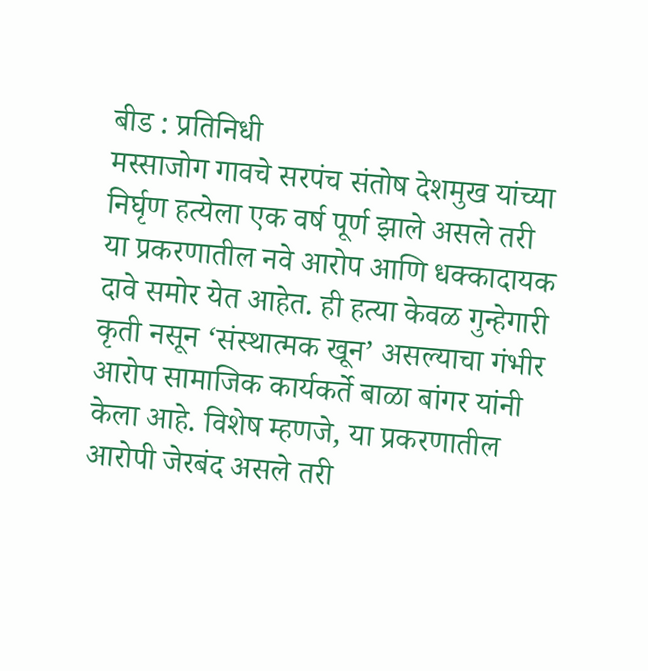बीड : प्रतिनिधी
मस्साजोग गावचे सरपंच संतोष देशमुख यांच्या निर्घृण हत्येला एक वर्ष पूर्ण झाले असले तरी या प्रकरणातील नवे आरोप आणि धक्कादायक दावे समोर येत आहेत. ही हत्या केवळ गुन्हेगारी कृती नसून ‘संस्थात्मक खून’ असल्याचा गंभीर आरोप सामाजिक कार्यकर्ते बाळा बांगर यांनी केला आहे. विशेष म्हणजे, या प्रकरणातील आरोपी जेरबंद असले तरी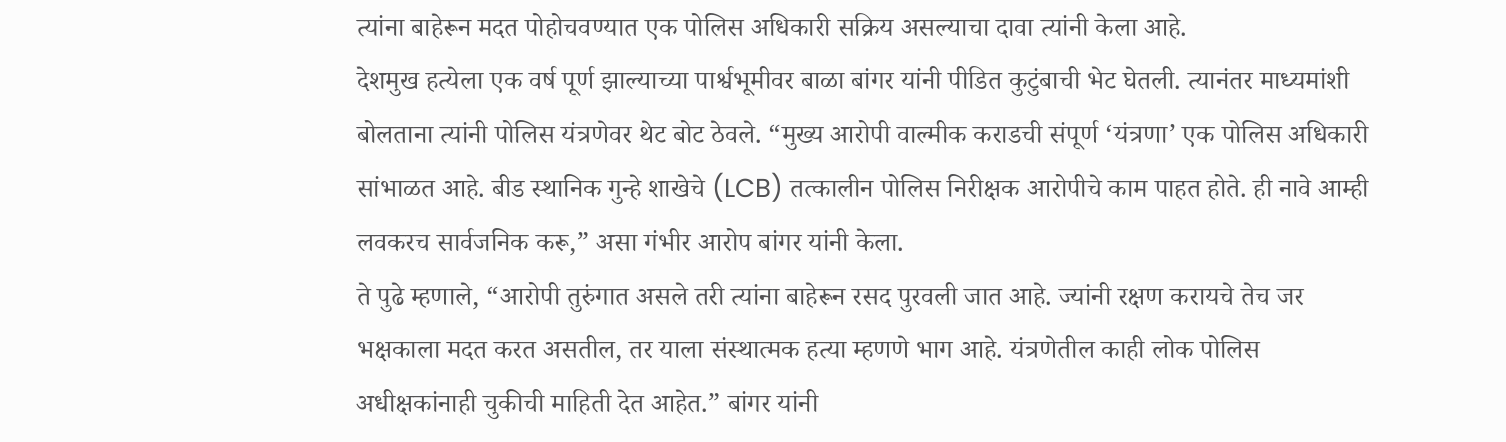त्यांना बाहेरून मदत पोहोचवण्यात एक पोलिस अधिकारी सक्रिय असल्याचा दावा त्यांनी केला आहे.
देशमुख हत्येला एक वर्ष पूर्ण झाल्याच्या पार्श्वभूमीवर बाळा बांगर यांनी पीडित कुटुंबाची भेट घेतली. त्यानंतर माध्यमांशी बोलताना त्यांनी पोलिस यंत्रणेवर थेट बोट ठेवले. “मुख्य आरोपी वाल्मीक कराडची संपूर्ण ‘यंत्रणा’ एक पोलिस अधिकारी सांभाळत आहे. बीड स्थानिक गुन्हे शाखेचे (LCB) तत्कालीन पोलिस निरीक्षक आरोपीचे काम पाहत होते. ही नावे आम्ही लवकरच सार्वजनिक करू,” असा गंभीर आरोप बांगर यांनी केला.
ते पुढे म्हणाले, “आरोपी तुरुंगात असले तरी त्यांना बाहेरून रसद पुरवली जात आहे. ज्यांनी रक्षण करायचे तेच जर भक्षकाला मदत करत असतील, तर याला संस्थात्मक हत्या म्हणणे भाग आहे. यंत्रणेतील काही लोक पोलिस अधीक्षकांनाही चुकीची माहिती देत आहेत.” बांगर यांनी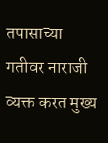तपासाच्या गतीवर नाराजी व्यक्त करत मुख्य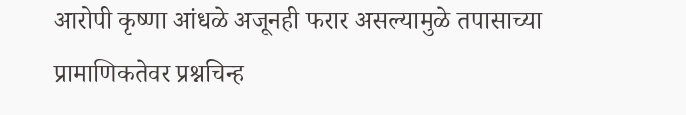आरोपी कृष्णा आंधळे अजूनही फरार असल्यामुळे तपासाच्या प्रामाणिकतेवर प्रश्नचिन्ह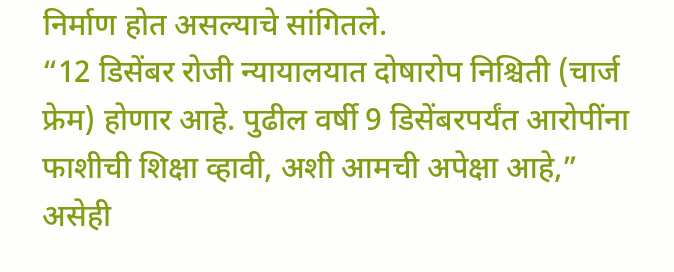निर्माण होत असल्याचे सांगितले.
“12 डिसेंबर रोजी न्यायालयात दोषारोप निश्चिती (चार्ज फ्रेम) होणार आहे. पुढील वर्षी 9 डिसेंबरपर्यंत आरोपींना फाशीची शिक्षा व्हावी, अशी आमची अपेक्षा आहे,” असेही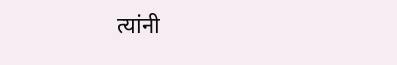त्यांनी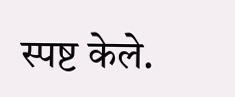स्पष्ट केले.